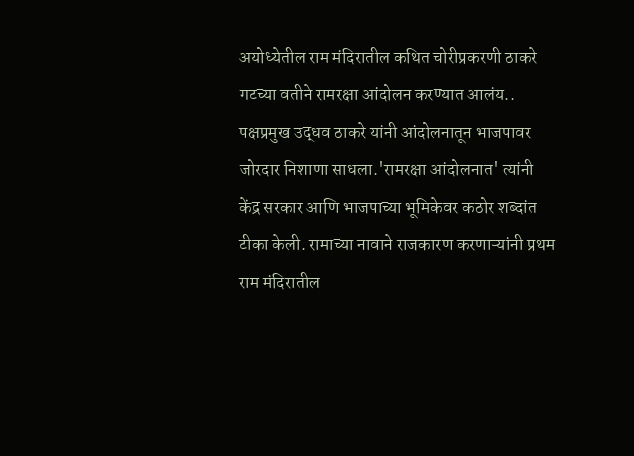अयोध्येतील राम मंदिरातील कथित चोरीप्रकरणी ठाकरे गटच्या वतीने रामरक्षा आंदोलन करण्यात आलंय.. पक्षप्रमुख उद्धव ठाकरे यांनी आंदोलनातून भाजपावर जोरदार निशाणा साधला.'रामरक्षा आंदोलनात' त्यांनी केंद्र सरकार आणि भाजपाच्या भूमिकेवर कठोर शब्दांत टीका केली. रामाच्या नावाने राजकारण करणाऱ्यांनी प्रथम राम मंदिरातील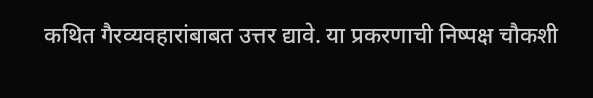कथित गैरव्यवहारांबाबत उत्तर द्यावे. या प्रकरणाची निष्पक्ष चौकशी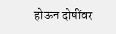होऊन दोषींवर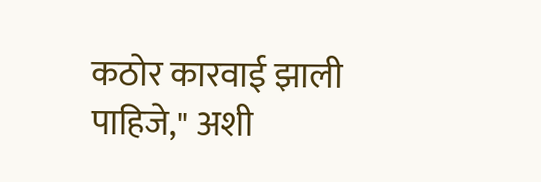कठोर कारवाई झाली पाहिजे," अशी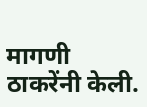मागणी ठाकरेंनी केली.